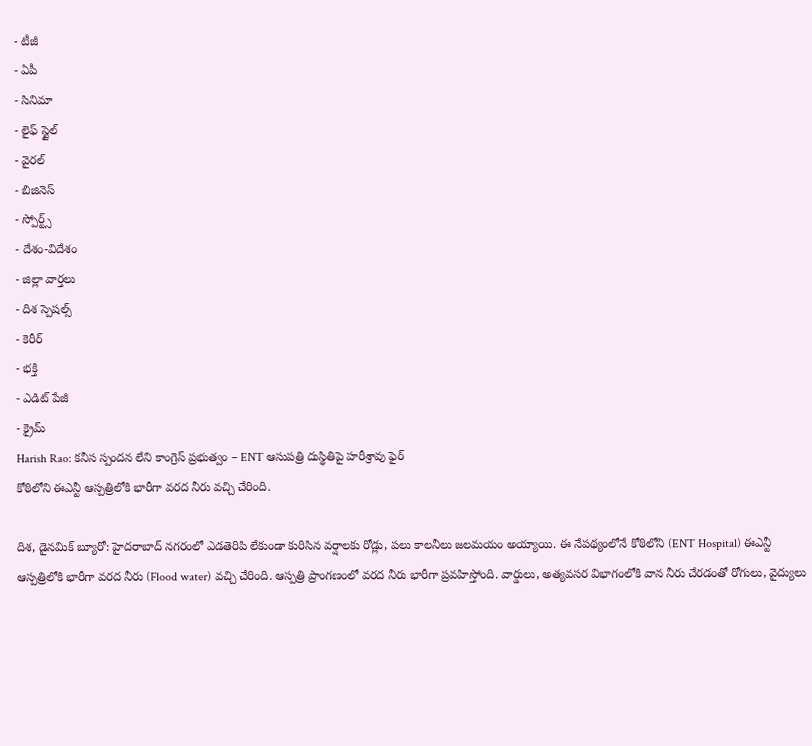- టీజీ
- ఏపీ
- సినిమా
- లైఫ్ స్టైల్
- వైరల్
- బిజినెస్
- స్పోర్ట్స్
- దేశం-విదేశం
- జిల్లా వార్తలు
- దిశ స్పెషల్స్
- కెరీర్
- భక్తి
- ఎడిట్ పేజీ
- క్రైమ్
Harish Rao: కనీస స్పందన లేని కాంగ్రెస్ ప్రభుత్వం – ENT ఆసుపత్రి దుస్థితిపై హరీశ్రావు ఫైర్
కోఠిలోని ఈఎన్టీ ఆస్పత్రిలోకి భారీగా వరద నీరు వచ్చి చేరింది.

దిశ, డైనమిక్ బ్యూరో: హైదరాబాద్ నగరంలో ఎడతెరిపి లేకుండా కురిసిన వర్షాలకు రోడ్లు, పలు కాలనీలు జలమయం అయ్యాయి. ఈ నేపథ్యంలోనే కోఠిలోని (ENT Hospital) ఈఎన్టీ ఆస్పత్రిలోకి భారీగా వరద నీరు (Flood water) వచ్చి చేరింది. ఆస్పత్రి ప్రాంగణంలో వరద నీరు భారీగా ప్రవహిస్తోంది. వార్డులు, అత్యవసర విభాగంలోకి వాన నీరు చేరడంతో రోగులు, వైద్యులు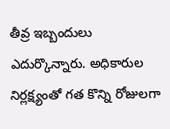తీవ్ర ఇబ్బందులు ఎదుర్కొన్నారు. అధికారుల నిర్లక్ష్యంతో గత కొన్ని రోజులగా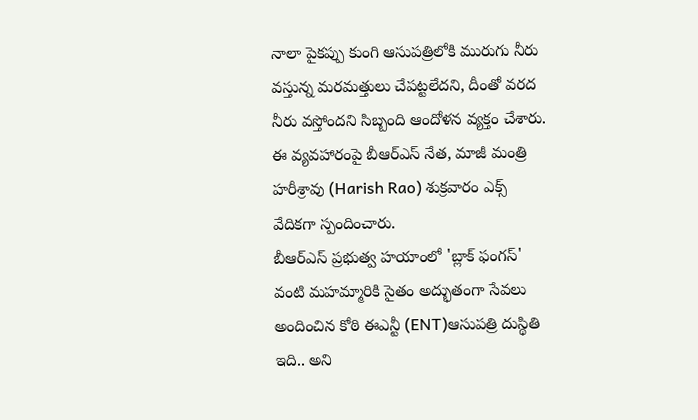నాలా పైకప్పు కుంగి ఆసుపత్రిలోకి మురుగు నీరు వస్తున్న మరమత్తులు చేపట్టలేదని, దీంతో వరద నీరు వస్తోందని సిబ్బంది ఆందోళన వ్యక్తం చేశారు. ఈ వ్యవహారంపై బీఆర్ఎస్ నేత, మాజీ మంత్రి హరీశ్రావు (Harish Rao) శుక్రవారం ఎక్స్ వేదికగా స్పందించారు.
బీఆర్ఎస్ ప్రభుత్వ హయాంలో 'బ్లాక్ ఫంగస్' వంటి మహమ్మారికి సైతం అద్భుతంగా సేవలు అందించిన కోఠి ఈఎన్టీ (ENT)ఆసుపత్రి దుస్థితి ఇది.. అని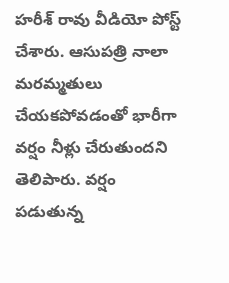హరీశ్ రావు వీడియో పోస్ట్ చేశారు. ఆసుపత్రి నాలా మరమ్మతులు చేయకపోవడంతో భారీగా వర్షం నీళ్లు చేరుతుందని తెలిపారు. వర్షం పడుతున్న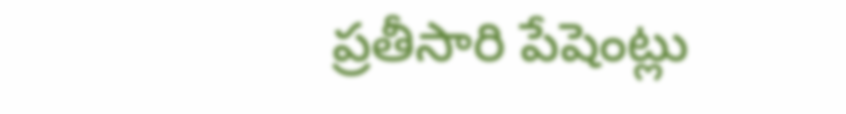ప్రతీసారి పేషెంట్లు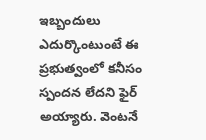ఇబ్బందులు ఎదుర్కొంటుంటే ఈ ప్రభుత్వంలో కనీసం స్పందన లేదని ఫైర్ అయ్యారు. వెంటనే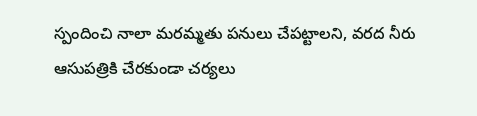స్పందించి నాలా మరమ్మతు పనులు చేపట్టాలని, వరద నీరు ఆసుపత్రికి చేరకుండా చర్యలు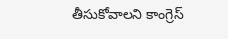తీసుకోవాలని కాంగ్రెస్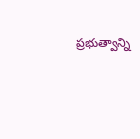ప్రభుత్వాన్ని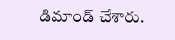డిమాండ్ చేశారు.